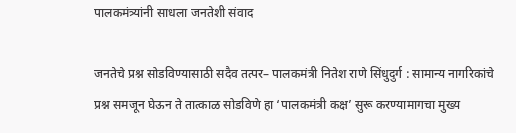पालकमंत्र्यांनी साधला जनतेशी संवाद

जनतेचे प्रश्न सोडविण्यासाठी सदैव तत्पर– पालकमंत्री नितेश राणे सिंधुदुर्ग : सामान्य नागरिकांचे प्रश्न समजून घेऊन ते तात्काळ सोडविणे हा ‘पालकमंत्री कक्ष’ सुरू करण्यामागचा मुख्य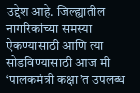उद्देश आहे. जिल्ह्यातील नागरिकांच्या समस्या ऐकण्यासाठी आणि त्या सोडविण्यासाठी आज मी ‘पालकमंत्री कक्षा’त उपलब्ध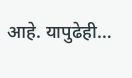आहे. यापुढेही…